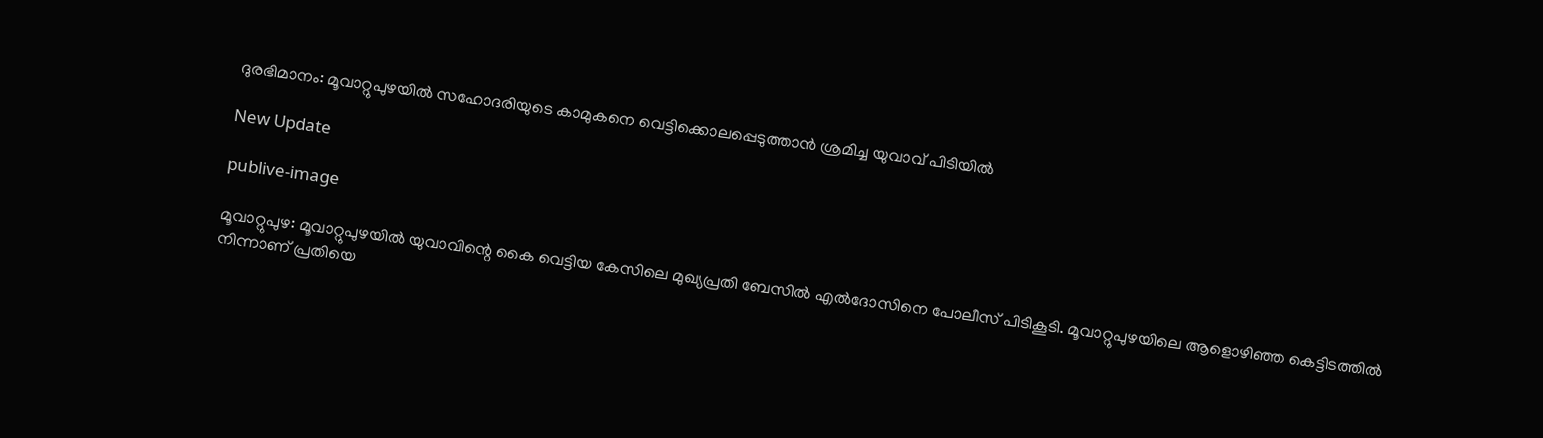ദുരഭിമാനം: മൂവാറ്റുപുഴയില്‍ സഹോദരിയുടെ കാമുകനെ വെട്ടിക്കൊലപ്പെടുത്താന്‍ ശ്രമിച്ച യുവാവ് പിടിയില്‍

New Update

publive-image

മൂവാറ്റുപുഴ: മൂവാറ്റുപുഴയില്‍ യുവാവിന്റെ കൈ വെട്ടിയ കേസിലെ മുഖ്യപ്രതി ബേസില്‍ എല്‍ദോസിനെ പോലീസ് പിടികൂടി. മൂവാറ്റുപുഴയിലെ ആളൊഴിഞ്ഞ കെട്ടിടത്തില്‍ നിന്നാണ് പ്രതിയെ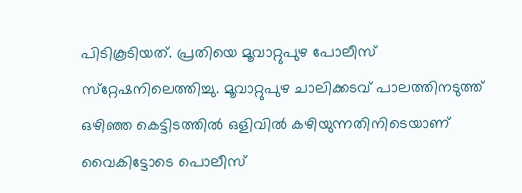പിടികൂടിയത്. പ്രതിയെ മൂവാറ്റുപുഴ പോലീസ് സ്‌റ്റേഷനിലെത്തിച്ചു. മൂവാറ്റുപുഴ ചാലിക്കടവ് പാലത്തിനടുത്ത് ഒഴിഞ്ഞ കെട്ടിടത്തിൽ ഒളിവിൽ കഴിയുന്നതിനിടെയാണ് വൈകിട്ടോടെ പൊലീസ്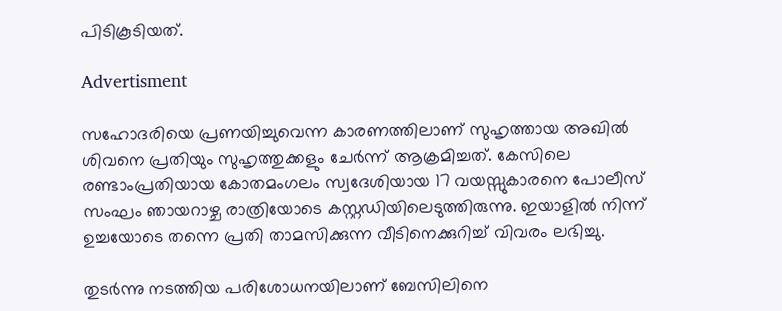പിടികൂടിയത്.

Advertisment

സഹോദരിയെ പ്രണയിച്ചുവെന്ന കാരണത്തിലാണ് സുഹൃത്തായ അഖില്‍ ശിവനെ പ്രതിയും സുഹൃത്തുക്കളും ചേര്‍ന്ന് ആക്രമിച്ചത്. കേസിലെ രണ്ടാംപ്രതിയായ കോതമംഗലം സ്വദേശിയായ 17 വയസ്സുകാരനെ പോലീസ് സംഘം ഞായറാഴ്ച രാത്രിയോടെ കസ്റ്റഡിയിലെടുത്തിരുന്നു. ഇയാളിൽ നിന്ന് ഉച്ചയോടെ തന്നെ പ്രതി താമസിക്കുന്ന വീടിനെക്കുറിച്ച് വിവരം ലഭിച്ചു.

തുടർന്നു നടത്തിയ പരിശോധനയിലാണ് ബേസിലിനെ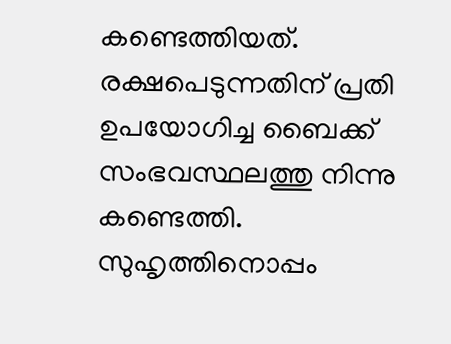കണ്ടെത്തിയത്. രക്ഷപെടുന്നതിന് പ്രതി ഉപയോഗിച്ച ബൈക്ക് സംഭവസ്ഥലത്തു നിന്നു കണ്ടെത്തി. സുഹൃത്തിനൊപ്പം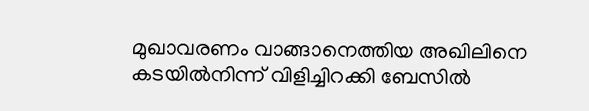മുഖാവരണം വാങ്ങാനെത്തിയ അഖിലിനെ കടയില്‍നിന്ന് വിളിച്ചിറക്കി ബേസില്‍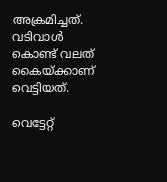അക്രമിച്ചത്. വടിവാള്‍ കൊണ്ട് വലത് കൈയ്ക്കാണ് വെട്ടിയത്.

വെട്ടേറ്റ്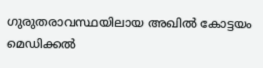ഗുരുതരാവസ്ഥയിലായ അഖിൽ കോട്ടയം മെഡിക്കൽ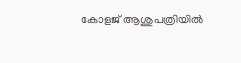കോളജ് ആശുപത്രിയിൽ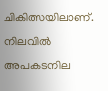ചികിത്സയിലാണ്. നിലവിൽ അപകടനില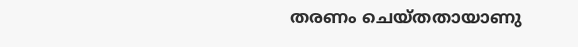തരണം ചെയ്തതായാണു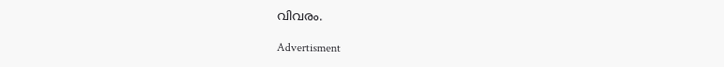വിവരം.

Advertisment